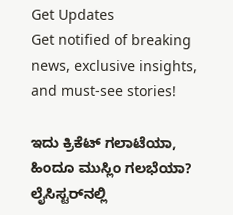Get Updates
Get notified of breaking news, exclusive insights, and must-see stories!

ಇದು ಕ್ರಿಕೆಟ್ ಗಲಾಟೆಯಾ, ಹಿಂದೂ ಮುಸ್ಲಿಂ ಗಲಭೆಯಾ? ಲೈಸಿಸ್ಟರ್‌ನಲ್ಲಿ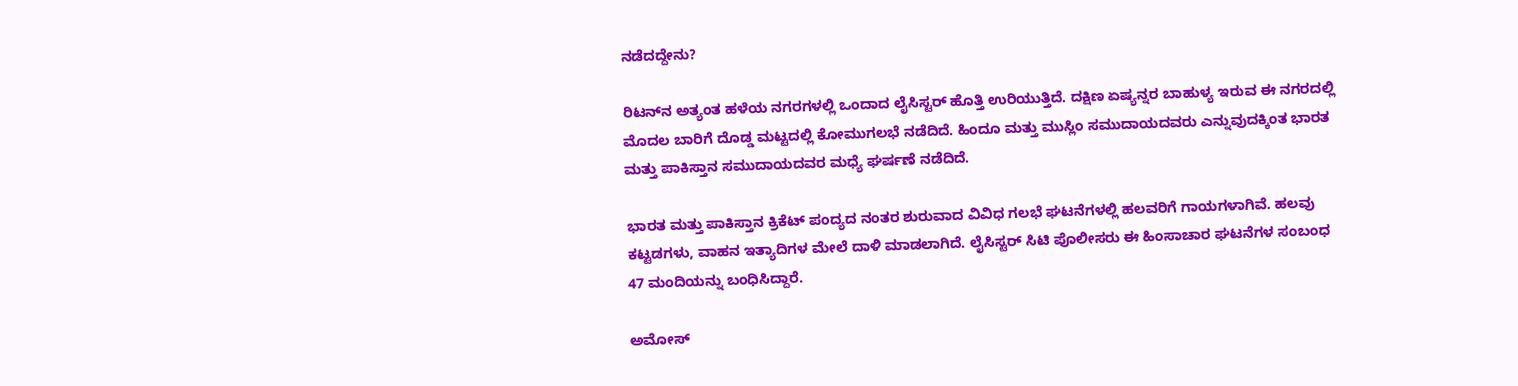ನಡೆದದ್ದೇನು?

ರಿಟನ್‌ನ ಅತ್ಯಂತ ಹಳೆಯ ನಗರಗಳಲ್ಲಿ ಒಂದಾದ ಲೈಸಿಸ್ಟರ್ ಹೊತ್ತಿ ಉರಿಯುತ್ತಿದೆ. ದಕ್ಷಿಣ ಏಷ್ಯನ್ನರ ಬಾಹುಳ್ಯ ಇರುವ ಈ ನಗರದಲ್ಲಿ ಮೊದಲ ಬಾರಿಗೆ ದೊಡ್ಡ ಮಟ್ಟದಲ್ಲಿ ಕೋಮುಗಲಭೆ ನಡೆದಿದೆ. ಹಿಂದೂ ಮತ್ತು ಮುಸ್ಲಿಂ ಸಮುದಾಯದವರು ಎನ್ನುವುದಕ್ಕಿಂತ ಭಾರತ ಮತ್ತು ಪಾಕಿಸ್ತಾನ ಸಮುದಾಯದವರ ಮಧ್ಯೆ ಘರ್ಷಣೆ ನಡೆದಿದೆ.

ಭಾರತ ಮತ್ತು ಪಾಕಿಸ್ತಾನ ಕ್ರಿಕೆಟ್ ಪಂದ್ಯದ ನಂತರ ಶುರುವಾದ ವಿವಿಧ ಗಲಭೆ ಘಟನೆಗಳಲ್ಲಿ ಹಲವರಿಗೆ ಗಾಯಗಳಾಗಿವೆ. ಹಲವು ಕಟ್ಟಡಗಳು, ವಾಹನ ಇತ್ಯಾದಿಗಳ ಮೇಲೆ ದಾಳಿ ಮಾಡಲಾಗಿದೆ. ಲೈಸಿಸ್ಟರ್ ಸಿಟಿ ಪೊಲೀಸರು ಈ ಹಿಂಸಾಚಾರ ಘಟನೆಗಳ ಸಂಬಂಧ 47 ಮಂದಿಯನ್ನು ಬಂಧಿಸಿದ್ದಾರೆ.

ಅಮೋಸ್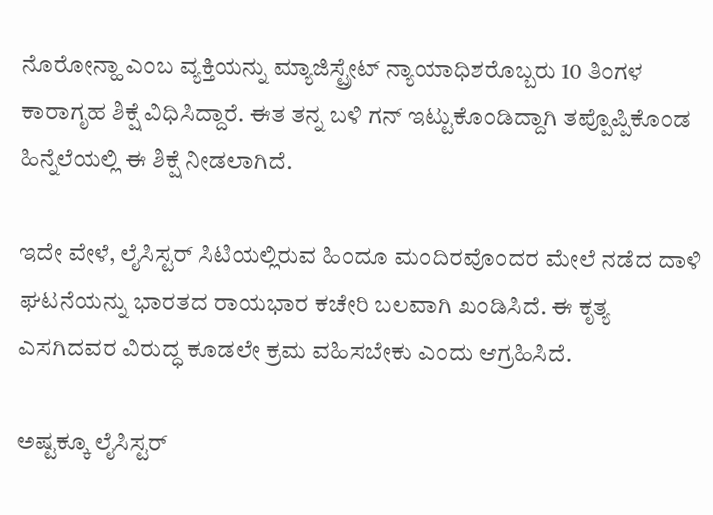ನೊರೋನ್ಹಾ ಎಂಬ ವ್ಯಕ್ತಿಯನ್ನು ಮ್ಯಾಜಿಸ್ಟ್ರೇಟ್ ನ್ಯಾಯಾಧಿಶರೊಬ್ಬರು 10 ತಿಂಗಳ ಕಾರಾಗೃಹ ಶಿಕ್ಷೆ ವಿಧಿಸಿದ್ದಾರೆ. ಈತ ತನ್ನ ಬಳಿ ಗನ್ ಇಟ್ಟುಕೊಂಡಿದ್ದಾಗಿ ತಪ್ಪೊಪ್ಪಿಕೊಂಡ ಹಿನ್ನೆಲೆಯಲ್ಲಿ ಈ ಶಿಕ್ಷೆ ನೀಡಲಾಗಿದೆ.

ಇದೇ ವೇಳೆ, ಲೈಸಿಸ್ಟರ್ ಸಿಟಿಯಲ್ಲಿರುವ ಹಿಂದೂ ಮಂದಿರವೊಂದರ ಮೇಲೆ ನಡೆದ ದಾಳಿ ಘಟನೆಯನ್ನು ಭಾರತದ ರಾಯಭಾರ ಕಚೇರಿ ಬಲವಾಗಿ ಖಂಡಿಸಿದೆ. ಈ ಕೃತ್ಯ ಎಸಗಿದವರ ವಿರುದ್ಧ ಕೂಡಲೇ ಕ್ರಮ ವಹಿಸಬೇಕು ಎಂದು ಆಗ್ರಹಿಸಿದೆ.

ಅಷ್ಟಕ್ಕೂ ಲೈಸಿಸ್ಟರ್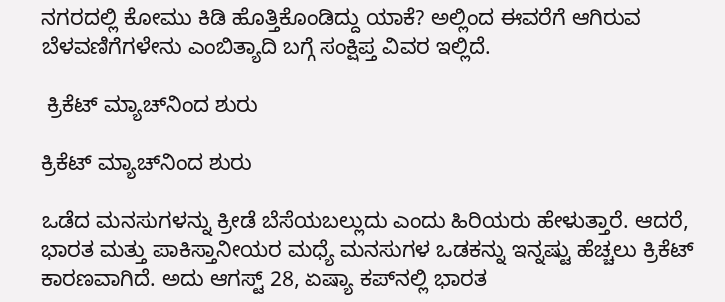ನಗರದಲ್ಲಿ ಕೋಮು ಕಿಡಿ ಹೊತ್ತಿಕೊಂಡಿದ್ದು ಯಾಕೆ? ಅಲ್ಲಿಂದ ಈವರೆಗೆ ಆಗಿರುವ ಬೆಳವಣಿಗೆಗಳೇನು ಎಂಬಿತ್ಯಾದಿ ಬಗ್ಗೆ ಸಂಕ್ಷಿಪ್ತ ವಿವರ ಇಲ್ಲಿದೆ.

 ಕ್ರಿಕೆಟ್ ಮ್ಯಾಚ್‌ನಿಂದ ಶುರು

ಕ್ರಿಕೆಟ್ ಮ್ಯಾಚ್‌ನಿಂದ ಶುರು

ಒಡೆದ ಮನಸುಗಳನ್ನು ಕ್ರೀಡೆ ಬೆಸೆಯಬಲ್ಲುದು ಎಂದು ಹಿರಿಯರು ಹೇಳುತ್ತಾರೆ. ಆದರೆ, ಭಾರತ ಮತ್ತು ಪಾಕಿಸ್ತಾನೀಯರ ಮಧ್ಯೆ ಮನಸುಗಳ ಒಡಕನ್ನು ಇನ್ನಷ್ಟು ಹೆಚ್ಚಲು ಕ್ರಿಕೆಟ್ ಕಾರಣವಾಗಿದೆ. ಅದು ಆಗಸ್ಟ್ 28, ಏಷ್ಯಾ ಕಪ್‌ನಲ್ಲಿ ಭಾರತ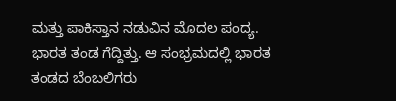ಮತ್ತು ಪಾಕಿಸ್ತಾನ ನಡುವಿನ ಮೊದಲ ಪಂದ್ಯ. ಭಾರತ ತಂಡ ಗೆದ್ದಿತ್ತು. ಆ ಸಂಭ್ರಮದಲ್ಲಿ ಭಾರತ ತಂಡದ ಬೆಂಬಲಿಗರು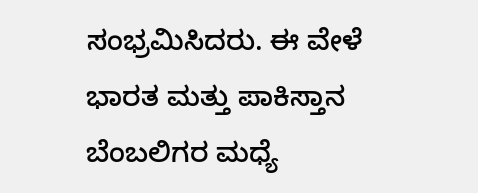ಸಂಭ್ರಮಿಸಿದರು. ಈ ವೇಳೆ ಭಾರತ ಮತ್ತು ಪಾಕಿಸ್ತಾನ ಬೆಂಬಲಿಗರ ಮಧ್ಯೆ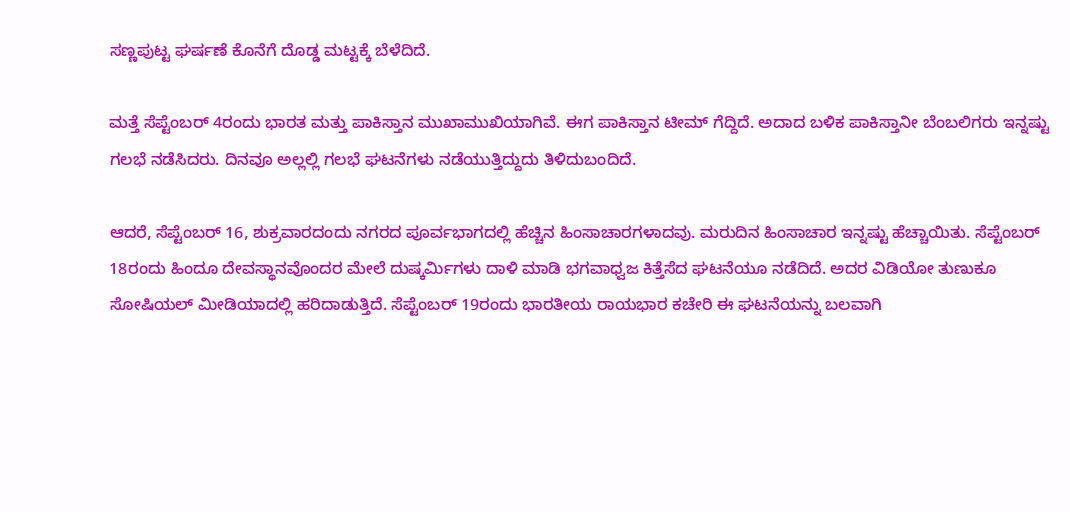ಸಣ್ಣಪುಟ್ಟ ಘರ್ಷಣೆ ಕೊನೆಗೆ ದೊಡ್ಡ ಮಟ್ಟಕ್ಕೆ ಬೆಳೆದಿದೆ.

ಮತ್ತೆ ಸೆಪ್ಟೆಂಬರ್ 4ರಂದು ಭಾರತ ಮತ್ತು ಪಾಕಿಸ್ತಾನ ಮುಖಾಮುಖಿಯಾಗಿವೆ. ಈಗ ಪಾಕಿಸ್ತಾನ ಟೀಮ್ ಗೆದ್ದಿದೆ. ಅದಾದ ಬಳಿಕ ಪಾಕಿಸ್ತಾನೀ ಬೆಂಬಲಿಗರು ಇನ್ನಷ್ಟು ಗಲಭೆ ನಡೆಸಿದರು. ದಿನವೂ ಅಲ್ಲಲ್ಲಿ ಗಲಭೆ ಘಟನೆಗಳು ನಡೆಯುತ್ತಿದ್ದುದು ತಿಳಿದುಬಂದಿದೆ.

ಆದರೆ, ಸೆಪ್ಟೆಂಬರ್ 16, ಶುಕ್ರವಾರದಂದು ನಗರದ ಪೂರ್ವಭಾಗದಲ್ಲಿ ಹೆಚ್ಚಿನ ಹಿಂಸಾಚಾರಗಳಾದವು. ಮರುದಿನ ಹಿಂಸಾಚಾರ ಇನ್ನಷ್ಟು ಹೆಚ್ಚಾಯಿತು. ಸೆಪ್ಟೆಂಬರ್ 18ರಂದು ಹಿಂದೂ ದೇವಸ್ಥಾನವೊಂದರ ಮೇಲೆ ದುಷ್ಕರ್ಮಿಗಳು ದಾಳಿ ಮಾಡಿ ಭಗವಾಧ್ವಜ ಕಿತ್ತೆಸೆದ ಘಟನೆಯೂ ನಡೆದಿದೆ. ಅದರ ವಿಡಿಯೋ ತುಣುಕೂ ಸೋಷಿಯಲ್ ಮೀಡಿಯಾದಲ್ಲಿ ಹರಿದಾಡುತ್ತಿದೆ. ಸೆಪ್ಟೆಂಬರ್ 19ರಂದು ಭಾರತೀಯ ರಾಯಭಾರ ಕಚೇರಿ ಈ ಘಟನೆಯನ್ನು ಬಲವಾಗಿ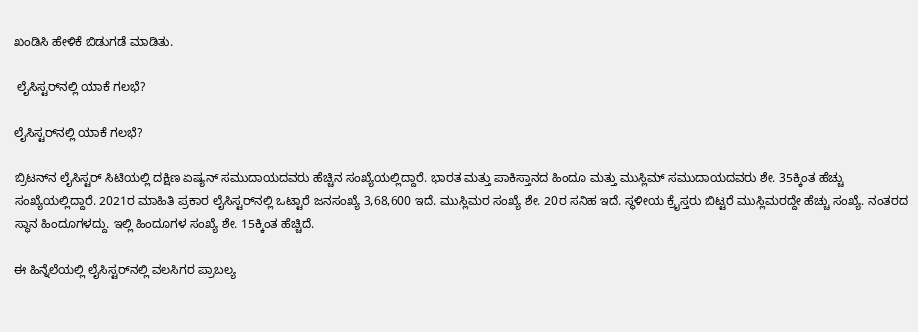ಖಂಡಿಸಿ ಹೇಳಿಕೆ ಬಿಡುಗಡೆ ಮಾಡಿತು.

 ಲೈಸಿಸ್ಟರ್‌ನಲ್ಲಿ ಯಾಕೆ ಗಲಭೆ?

ಲೈಸಿಸ್ಟರ್‌ನಲ್ಲಿ ಯಾಕೆ ಗಲಭೆ?

ಬ್ರಿಟನ್‌ನ ಲೈಸಿಸ್ಟರ್ ಸಿಟಿಯಲ್ಲಿ ದಕ್ಷಿಣ ಏಷ್ಯನ್ ಸಮುದಾಯದವರು ಹೆಚ್ಚಿನ ಸಂಖ್ಯೆಯಲ್ಲಿದ್ದಾರೆ. ಭಾರತ ಮತ್ತು ಪಾಕಿಸ್ತಾನದ ಹಿಂದೂ ಮತ್ತು ಮುಸ್ಲಿಮ್ ಸಮುದಾಯದವರು ಶೇ. 35ಕ್ಕಿಂತ ಹೆಚ್ಚು ಸಂಖ್ಯೆಯಲ್ಲಿದ್ದಾರೆ. 2021ರ ಮಾಹಿತಿ ಪ್ರಕಾರ ಲೈಸಿಸ್ಟರ್‌ನಲ್ಲಿ ಒಟ್ಟಾರೆ ಜನಸಂಖ್ಯೆ 3,68,600 ಇದೆ. ಮುಸ್ಲಿಮರ ಸಂಖ್ಯೆ ಶೇ. 20ರ ಸನಿಹ ಇದೆ. ಸ್ಥಳೀಯ ಕ್ರೈಸ್ತರು ಬಿಟ್ಟರೆ ಮುಸ್ಲಿಮರದ್ದೇ ಹೆಚ್ಚು ಸಂಖ್ಯೆ. ನಂತರದ ಸ್ಥಾನ ಹಿಂದೂಗಳದ್ದು. ಇಲ್ಲಿ ಹಿಂದೂಗಳ ಸಂಖ್ಯೆ ಶೇ. 15ಕ್ಕಿಂತ ಹೆಚ್ಚಿದೆ.

ಈ ಹಿನ್ನೆಲೆಯಲ್ಲಿ ಲೈಸಿಸ್ಟರ್‌ನಲ್ಲಿ ವಲಸಿಗರ ಪ್ರಾಬಲ್ಯ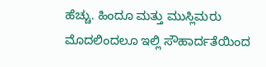ಹೆಚ್ಚು. ಹಿಂದೂ ಮತ್ತು ಮುಸ್ಲಿಮರು ಮೊದಲಿಂದಲೂ ಇಲ್ಲಿ ಸೌಹಾರ್ದತೆಯಿಂದ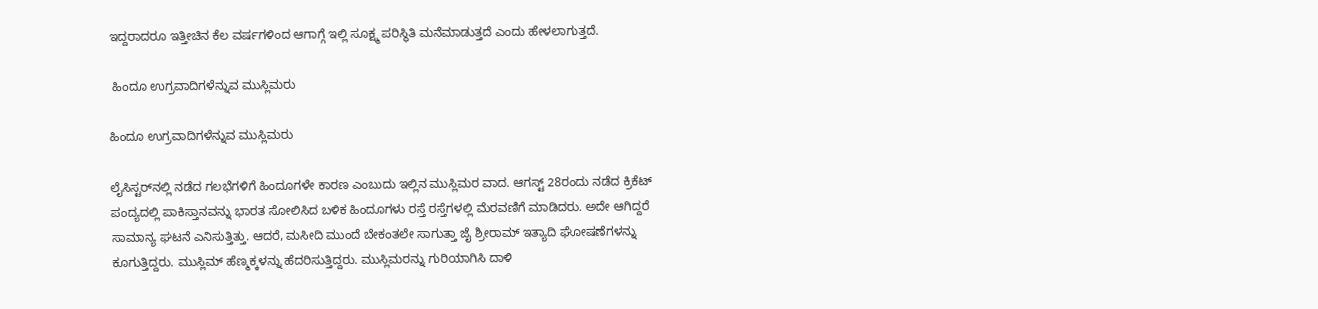ಇದ್ದರಾದರೂ ಇತ್ತೀಚಿನ ಕೆಲ ವರ್ಷಗಳಿಂದ ಆಗಾಗ್ಗೆ ಇಲ್ಲಿ ಸೂಕ್ಷ್ಮ ಪರಿಸ್ಥಿತಿ ಮನೆಮಾಡುತ್ತದೆ ಎಂದು ಹೇಳಲಾಗುತ್ತದೆ.

 ಹಿಂದೂ ಉಗ್ರವಾದಿಗಳೆನ್ನುವ ಮುಸ್ಲಿಮರು

ಹಿಂದೂ ಉಗ್ರವಾದಿಗಳೆನ್ನುವ ಮುಸ್ಲಿಮರು

ಲೈಸಿಸ್ಟರ್‌ನಲ್ಲಿ ನಡೆದ ಗಲಭೆಗಳಿಗೆ ಹಿಂದೂಗಳೇ ಕಾರಣ ಎಂಬುದು ಇಲ್ಲಿನ ಮುಸ್ಲಿಮರ ವಾದ. ಆಗಸ್ಟ್ 28ರಂದು ನಡೆದ ಕ್ರಿಕೆಟ್ ಪಂದ್ಯದಲ್ಲಿ ಪಾಕಿಸ್ತಾನವನ್ನು ಭಾರತ ಸೋಲಿಸಿದ ಬಳಿಕ ಹಿಂದೂಗಳು ರಸ್ತೆ ರಸ್ತೆಗಳಲ್ಲಿ ಮೆರವಣಿಗೆ ಮಾಡಿದರು. ಅದೇ ಆಗಿದ್ದರೆ ಸಾಮಾನ್ಯ ಘಟನೆ ಎನಿಸುತ್ತಿತ್ತು. ಆದರೆ, ಮಸೀದಿ ಮುಂದೆ ಬೇಕಂತಲೇ ಸಾಗುತ್ತಾ ಜೈ ಶ್ರೀರಾಮ್ ಇತ್ಯಾದಿ ಘೋಷಣೆಗಳನ್ನು ಕೂಗುತ್ತಿದ್ದರು. ಮುಸ್ಲಿಮ್ ಹೆಣ್ಮಕ್ಕಳನ್ನು ಹೆದರಿಸುತ್ತಿದ್ದರು. ಮುಸ್ಲಿಮರನ್ನು ಗುರಿಯಾಗಿಸಿ ದಾಳಿ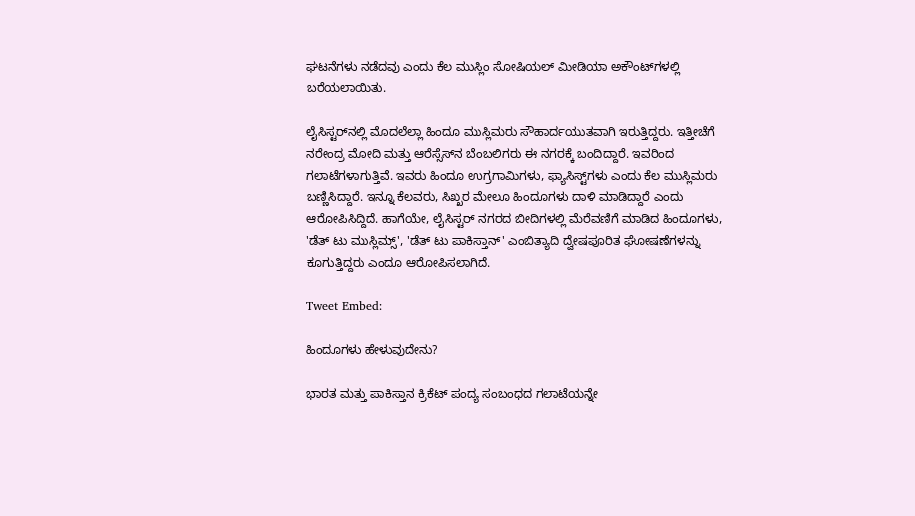ಘಟನೆಗಳು ನಡೆದವು ಎಂದು ಕೆಲ ಮುಸ್ಲಿಂ ಸೋಷಿಯಲ್ ಮೀಡಿಯಾ ಅಕೌಂಟ್‌ಗಳಲ್ಲಿ ಬರೆಯಲಾಯಿತು.

ಲೈಸಿಸ್ಟರ್‌ನಲ್ಲಿ ಮೊದಲೆಲ್ಲಾ ಹಿಂದೂ ಮುಸ್ಲಿಮರು ಸೌಹಾರ್ದಯುತವಾಗಿ ಇರುತ್ತಿದ್ದರು. ಇತ್ತೀಚೆಗೆ ನರೇಂದ್ರ ಮೋದಿ ಮತ್ತು ಆರೆಸ್ಸೆಸ್‌ನ ಬೆಂಬಲಿಗರು ಈ ನಗರಕ್ಕೆ ಬಂದಿದ್ದಾರೆ. ಇವರಿಂದ ಗಲಾಟೆಗಳಾಗುತ್ತಿವೆ. ಇವರು ಹಿಂದೂ ಉಗ್ರಗಾಮಿಗಳು, ಫ್ಯಾಸಿಸ್ಟ್‌ಗಳು ಎಂದು ಕೆಲ ಮುಸ್ಲಿಮರು ಬಣ್ಣಿಸಿದ್ದಾರೆ. ಇನ್ನೂ ಕೆಲವರು, ಸಿಖ್ಖರ ಮೇಲೂ ಹಿಂದೂಗಳು ದಾಳಿ ಮಾಡಿದ್ದಾರೆ ಎಂದು ಆರೋಪಿಸಿದ್ದಿದೆ. ಹಾಗೆಯೇ, ಲೈಸಿಸ್ಟರ್ ನಗರದ ಬೀದಿಗಳಲ್ಲಿ ಮೆರೆವಣಿಗೆ ಮಾಡಿದ ಹಿಂದೂಗಳು, 'ಡೆತ್ ಟು ಮುಸ್ಲಿಮ್ಸ್', 'ಡೆತ್ ಟು ಪಾಕಿಸ್ತಾನ್' ಎಂಬಿತ್ಯಾದಿ ದ್ವೇಷಪೂರಿತ ಘೋಷಣೆಗಳನ್ನು ಕೂಗುತ್ತಿದ್ದರು ಎಂದೂ ಆರೋಪಿಸಲಾಗಿದೆ.

Tweet Embed:

ಹಿಂದೂಗಳು ಹೇಳುವುದೇನು?

ಭಾರತ ಮತ್ತು ಪಾಕಿಸ್ತಾನ ಕ್ರಿಕೆಟ್ ಪಂದ್ಯ ಸಂಬಂಧದ ಗಲಾಟೆಯನ್ನೇ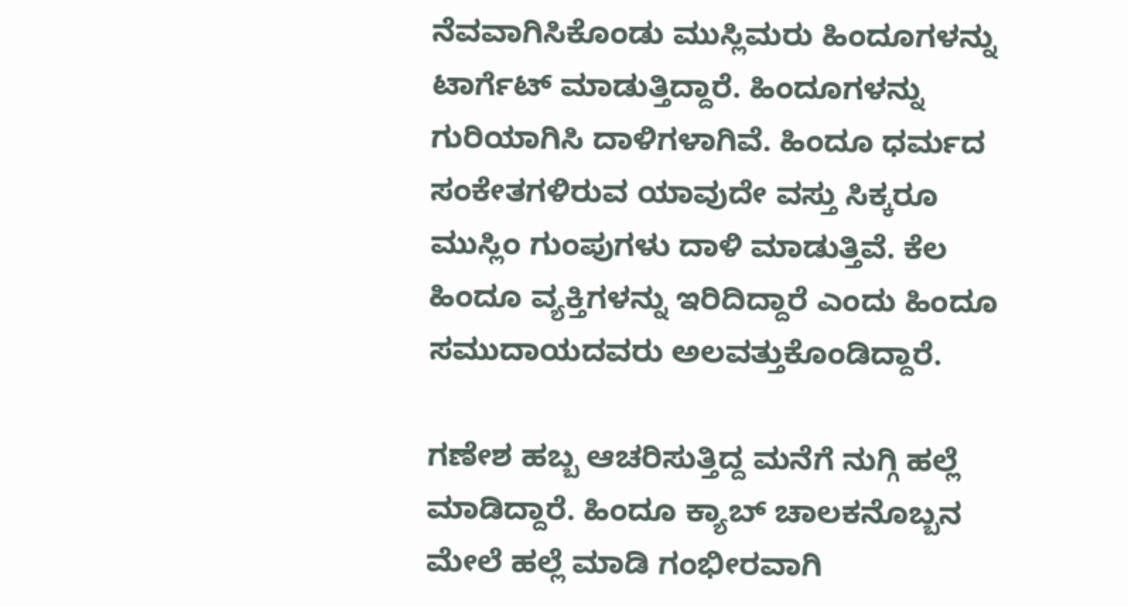ನೆವವಾಗಿಸಿಕೊಂಡು ಮುಸ್ಲಿಮರು ಹಿಂದೂಗಳನ್ನು ಟಾರ್ಗೆಟ್ ಮಾಡುತ್ತಿದ್ದಾರೆ. ಹಿಂದೂಗಳನ್ನು ಗುರಿಯಾಗಿಸಿ ದಾಳಿಗಳಾಗಿವೆ. ಹಿಂದೂ ಧರ್ಮದ ಸಂಕೇತಗಳಿರುವ ಯಾವುದೇ ವಸ್ತು ಸಿಕ್ಕರೂ ಮುಸ್ಲಿಂ ಗುಂಪುಗಳು ದಾಳಿ ಮಾಡುತ್ತಿವೆ. ಕೆಲ ಹಿಂದೂ ವ್ಯಕ್ತಿಗಳನ್ನು ಇರಿದಿದ್ದಾರೆ ಎಂದು ಹಿಂದೂ ಸಮುದಾಯದವರು ಅಲವತ್ತುಕೊಂಡಿದ್ದಾರೆ.

ಗಣೇಶ ಹಬ್ಬ ಆಚರಿಸುತ್ತಿದ್ದ ಮನೆಗೆ ನುಗ್ಗಿ ಹಲ್ಲೆ ಮಾಡಿದ್ದಾರೆ. ಹಿಂದೂ ಕ್ಯಾಬ್ ಚಾಲಕನೊಬ್ಬನ ಮೇಲೆ ಹಲ್ಲೆ ಮಾಡಿ ಗಂಭೀರವಾಗಿ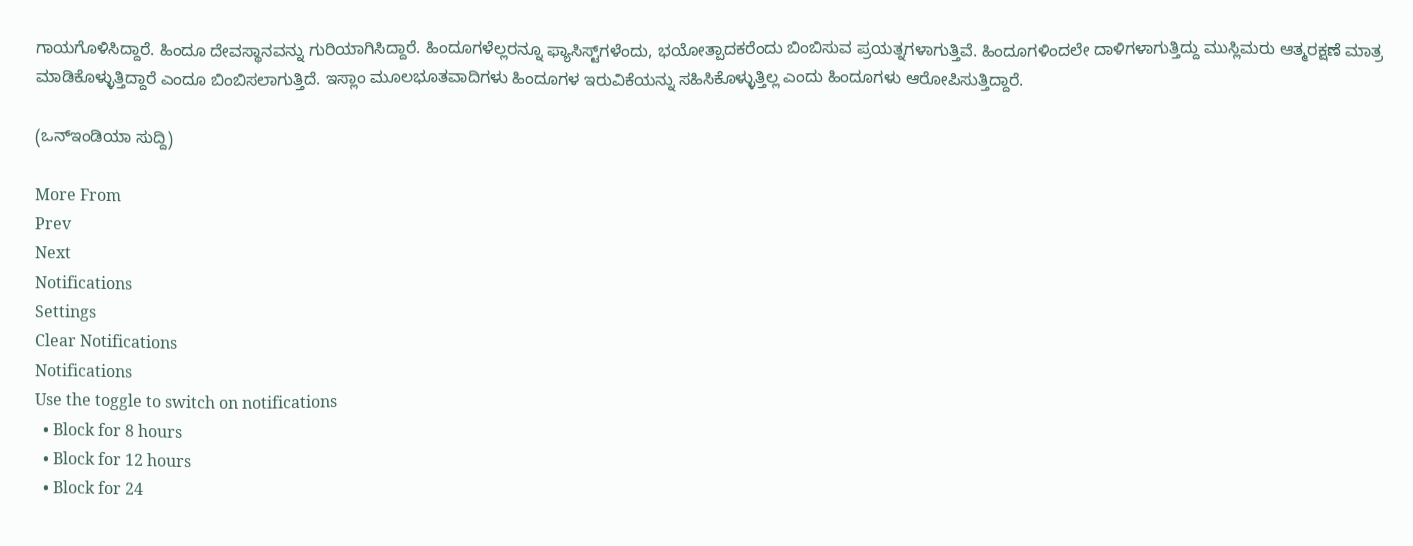ಗಾಯಗೊಳಿಸಿದ್ದಾರೆ. ಹಿಂದೂ ದೇವಸ್ಥಾನವನ್ನು ಗುರಿಯಾಗಿಸಿದ್ದಾರೆ. ಹಿಂದೂಗಳೆಲ್ಲರನ್ನೂ ಫ್ಯಾಸಿಸ್ಟ್‌ಗಳೆಂದು, ಭಯೋತ್ಪಾದಕರೆಂದು ಬಿಂಬಿಸುವ ಪ್ರಯತ್ನಗಳಾಗುತ್ತಿವೆ. ಹಿಂದೂಗಳಿಂದಲೇ ದಾಳಿಗಳಾಗುತ್ತಿದ್ದು ಮುಸ್ಲಿಮರು ಆತ್ಮರಕ್ಷಣೆ ಮಾತ್ರ ಮಾಡಿಕೊಳ್ಳುತ್ತಿದ್ದಾರೆ ಎಂದೂ ಬಿಂಬಿಸಲಾಗುತ್ತಿದೆ. ಇಸ್ಲಾಂ ಮೂಲಭೂತವಾದಿಗಳು ಹಿಂದೂಗಳ ಇರುವಿಕೆಯನ್ನು ಸಹಿಸಿಕೊಳ್ಳುತ್ತಿಲ್ಲ ಎಂದು ಹಿಂದೂಗಳು ಆರೋಪಿಸುತ್ತಿದ್ದಾರೆ.

(ಒನ್ಇಂಡಿಯಾ ಸುದ್ದಿ)

More From
Prev
Next
Notifications
Settings
Clear Notifications
Notifications
Use the toggle to switch on notifications
  • Block for 8 hours
  • Block for 12 hours
  • Block for 24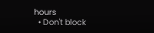hours
  • Don't block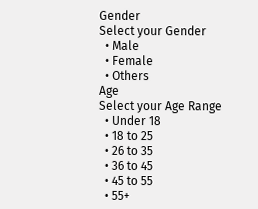Gender
Select your Gender
  • Male
  • Female
  • Others
Age
Select your Age Range
  • Under 18
  • 18 to 25
  • 26 to 35
  • 36 to 45
  • 45 to 55
  • 55+